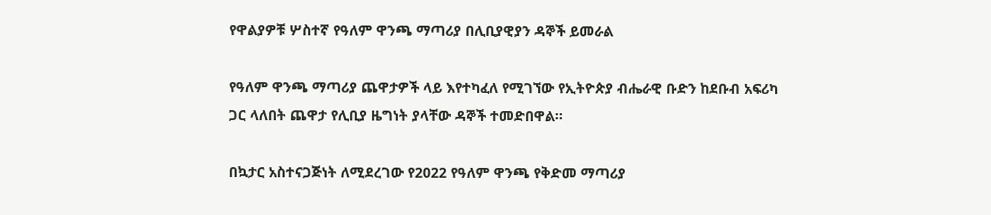የዋልያዎቹ ሦስተኛ የዓለም ዋንጫ ማጣሪያ በሊቢያዊያን ዳኞች ይመራል

የዓለም ዋንጫ ማጣሪያ ጨዋታዎች ላይ እየተካፈለ የሚገኘው የኢትዮጵያ ብሔራዊ ቡድን ከደቡብ አፍሪካ ጋር ላለበት ጨዋታ የሊቢያ ዜግነት ያላቸው ዳኞች ተመድበዋል፡፡

በኳታር አስተናጋጅነት ለሚደረገው የ2022 የዓለም ዋንጫ የቅድመ ማጣሪያ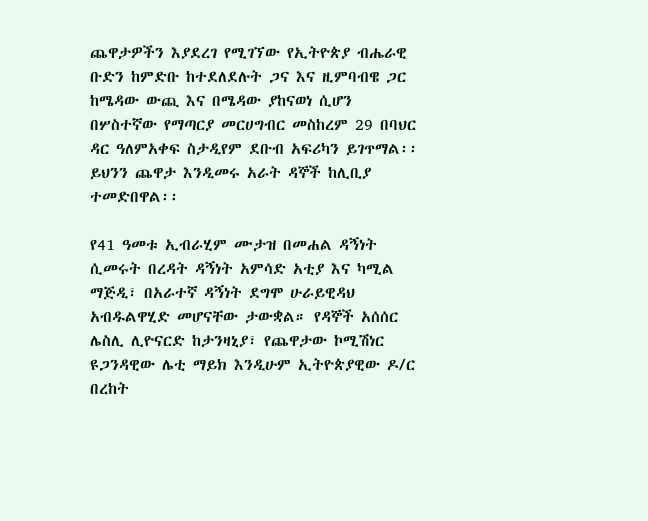ጨዋታዎችን እያደረገ የሚገኘው የኢትዮጵያ ብሔራዊ ቡድን ከምድቡ ከተደለደሉት ጋና እና ዚምባብዌ ጋር ከሜዳው ውጪ እና በሜዳው ያከናወነ ሲሆን በሦስተኛው የማጣርያ መርሀግብር መስከረም 29 በባህር ዳር ዓለምአቀፍ ስታዲየም ደቡብ አፍሪካን ይገጥማል፡፡ ይህንን ጨዋታ እንዲመሩ አራት ዳኞች ከሊቢያ ተመድበዋል፡፡

የ41 ዓመቱ ኢብራሂም ሙታዝ በመሐል ዳኝነት ሲመሩት በረዳት ዳኝነት አምሳድ አቲያ እና ካሚል ማጅዲ፣ በአራተኛ ዳኝነት ደግሞ ሁራይዊዳህ አብዱልዋሂድ መሆናቸው ታውቋል። የዳኞች አሰሰር ሌስሊ ሊዮናርድ ከታንዛኒያ፣ የጨዋታው ኮሚሽነር ዩጋንዳዊው ሌቲ ማይክ እንዲሁም ኢትዮጵያዊው ዶ/ር በረከት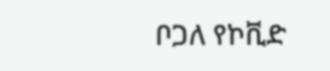ቦጋለ የኮቪድ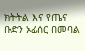ክትትል እና የጤና ቡድን ኦፊሰር በመባል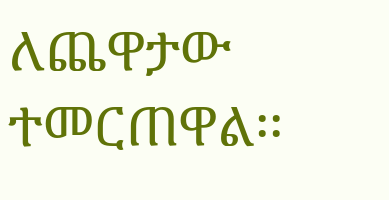ለጨዋታው ተመርጠዋል፡፡